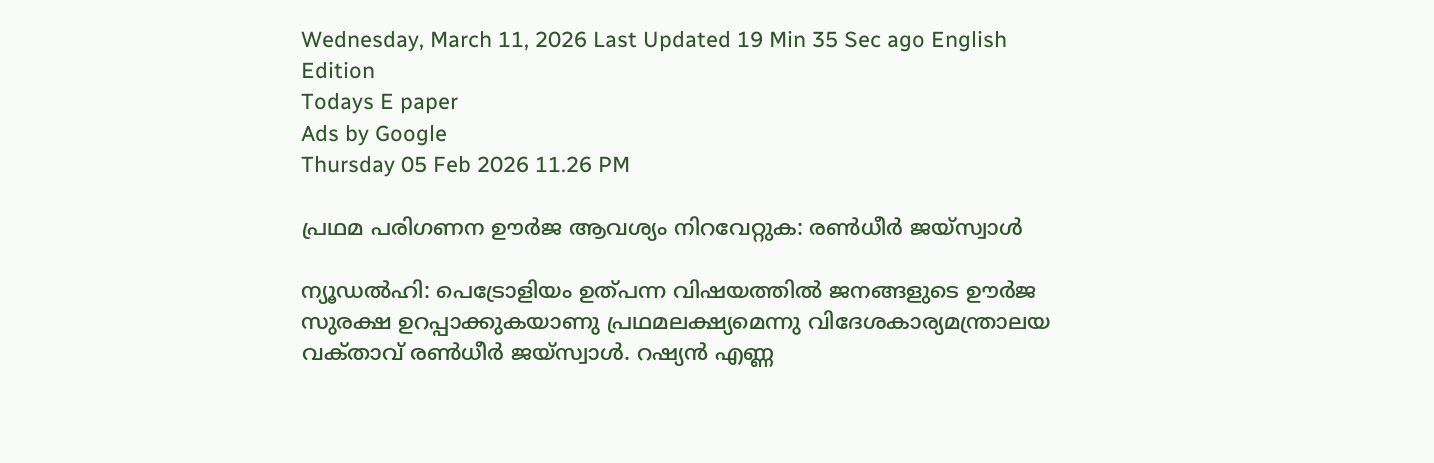Wednesday, March 11, 2026 Last Updated 19 Min 35 Sec ago English Edition
Todays E paper
Ads by Google
Thursday 05 Feb 2026 11.26 PM

പ്രഥമ പരിഗണന ഊര്‍ജ ആവശ്യം നിറവേറ്റുക: രണ്‍ധീര്‍ ജയ്‌സ്വാള്‍

ന്യൂഡല്‍ഹി: പെട്രോളിയം ഉത്‌പന്ന വിഷയത്തില്‍ ജനങ്ങളുടെ ഊര്‍ജ സുരക്ഷ ഉറപ്പാക്കുകയാണു പ്രഥമലക്ഷ്യമെന്നു വിദേശകാര്യമന്ത്രാലയ വക്‌താവ്‌ രണ്‍ധീര്‍ ജയ്‌സ്വാള്‍. റഷ്യന്‍ എണ്ണ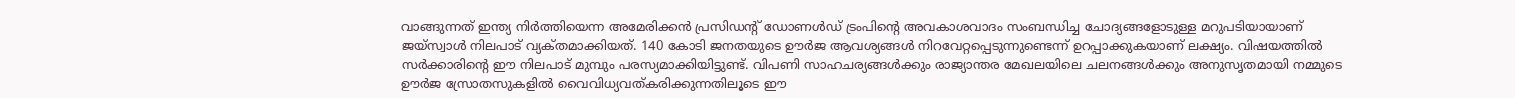വാങ്ങുന്നത്‌ ഇന്ത്യ നിര്‍ത്തിയെന്ന അമേരിക്കന്‍ പ്രസിഡന്റ്‌ ഡോണള്‍ഡ്‌ ട്രംപിന്റെ അവകാശവാദം സംബന്ധിച്ച ചോദ്യങ്ങളോടുള്ള മറുപടിയായാണ്‌ ജയ്‌സ്വാള്‍ നിലപാട്‌ വ്യക്‌തമാക്കിയത്‌. 140 കോടി ജനതയുടെ ഊര്‍ജ ആവശ്യങ്ങള്‍ നിറവേറ്റപ്പെടുന്നുണ്ടെന്ന്‌ ഉറപ്പാക്കുകയാണ്‌ ലക്ഷ്യം. വിഷയത്തില്‍ സര്‍ക്കാരിന്റെ ഈ നിലപാട്‌ മുമ്പും പരസ്യമാക്കിയിട്ടുണ്ട്‌. വിപണി സാഹചര്യങ്ങള്‍ക്കും രാജ്യാന്തര മേഖലയിലെ ചലനങ്ങള്‍ക്കും അനുസൃതമായി നമ്മുടെ ഊര്‍ജ സ്രോതസുകളില്‍ വൈവിധ്യവത്‌കരിക്കുന്നതിലൂടെ ഈ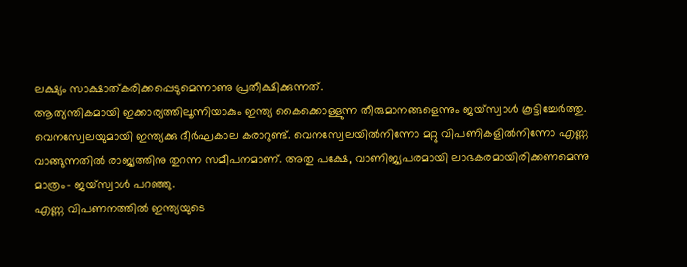ലക്ഷ്യം സാക്ഷാത്‌കരിക്കപ്പെടുമെന്നാണു പ്രതീക്ഷിക്കുന്നത്‌.
ആത്യന്തികമായി ഇക്കാര്യത്തിലൂന്നിയാകും ഇന്ത്യ കൈക്കൊള്ളുന്ന തീരുമാനങ്ങളെന്നും ജയ്‌സ്വാള്‍ കൂട്ടിച്ചേര്‍ത്തു. വെനസ്വേലയുമായി ഇന്ത്യക്കു ദീര്‍ഘകാല കരാറുണ്ട്‌. വെനസ്വേലയില്‍നിന്നോ മറ്റു വിപണികളില്‍നിന്നോ എണ്ണ വാങ്ങുന്നതില്‍ രാജ്യത്തിനു തുറന്ന സമീപനമാണ്‌. അതു പക്ഷേ, വാണിജ്യപരമായി ലാഭകരമായിരിക്കണമെന്നു മാത്രം- ജയ്‌സ്വാള്‍ പറഞ്ഞു.
എണ്ണ വിപണനത്തില്‍ ഇന്ത്യയുടെ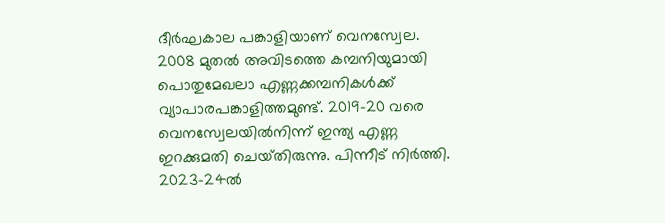ദീര്‍ഘകാല പങ്കാളിയാണ്‌ വെനസ്വേല. 2008 മുതല്‍ അവിടത്തെ കമ്പനിയുമായി പൊതുമേഖലാ എണ്ണക്കമ്പനികള്‍ക്ക്‌ വ്യാപാരപങ്കാളിത്തമുണ്ട്‌. 2019-20 വരെ വെനസ്വേലയില്‍നിന്ന്‌ ഇന്ത്യ എണ്ണ ഇറക്കുമതി ചെയ്‌തിരുന്നു. പിന്നീട്‌ നിര്‍ത്തി. 2023-24ല്‍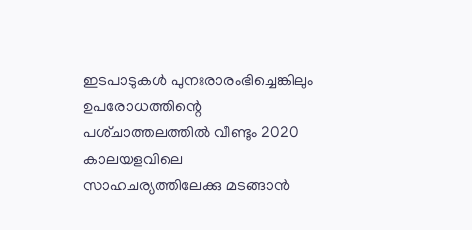ഇടപാടുകള്‍ പുനഃരാരംഭിച്ചെങ്കിലും ഉപരോധത്തിന്റെ പശ്‌ചാത്തലത്തില്‍ വീണ്ടും 2020 കാലയളവിലെ സാഹചര്യത്തിലേക്കു മടങ്ങാന്‍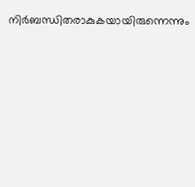നിര്‍ബന്ധിതരാകുകയായിരുന്നെന്നും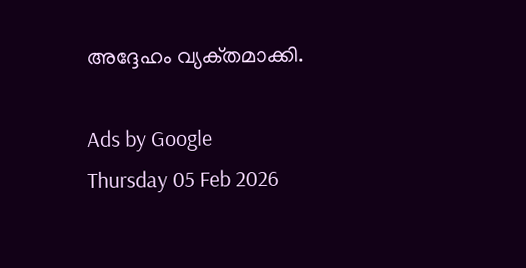അദ്ദേഹം വ്യക്‌തമാക്കി.

Ads by Google
Thursday 05 Feb 2026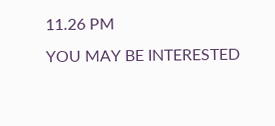11.26 PM
YOU MAY BE INTERESTED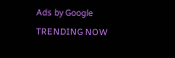Ads by Google
TRENDING NOW